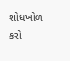શોધખોળ કરો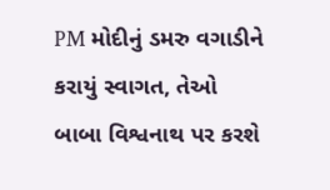PM મોદીનું ડમરુ વગાડીને કરાયું સ્વાગત, તેઓ બાબા વિશ્વનાથ પર કરશે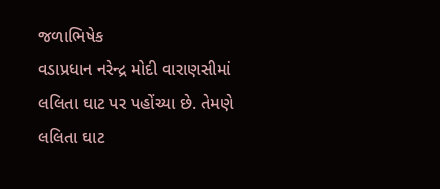જળાભિષેક
વડાપ્રધાન નરેન્દ્ર મોદી વારાણસીમાં લલિતા ઘાટ પર પહોંચ્યા છે. તેમણે લલિતા ઘાટ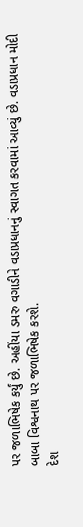પર જળાભિષેક કર્યું છે. અહીંયા ડમરુ વગાડીને વડાપ્રધાનનું સ્વાગત કરવામાં આવ્યું છે. વડાપ્રધાન મોદી બાબા વિશ્વનાથ પર જળાભિષેક કરશે.
દેશ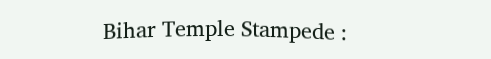Bihar Temple Stampede :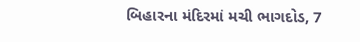બિહારના મંદિરમાં મચી ભાગદોડ, 7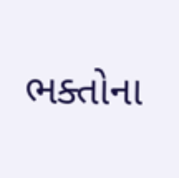ભક્તોના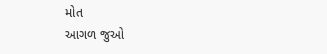મોત
આગળ જુઓ